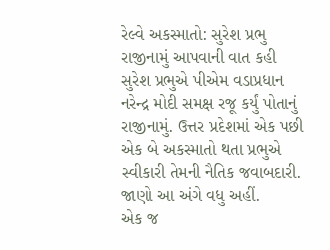રેલ્વે અકસ્માતો: સુરેશ પ્રભુ રાજીનામું આપવાની વાત કહી
સુરેશ પ્રભુએ પીએમ વડાપ્રધાન નરેન્દ્ર મોદી સમક્ષ રજૂ કર્યું પોતાનું રાજીનામું. ઉત્તર પ્રદેશમાં એક પછી એક બે અકસ્માતો થતા પ્રભુએ સ્વીકારી તેમની નૈતિક જવાબદારી. જાણો આ અંગે વધુ અહીં.
એક જ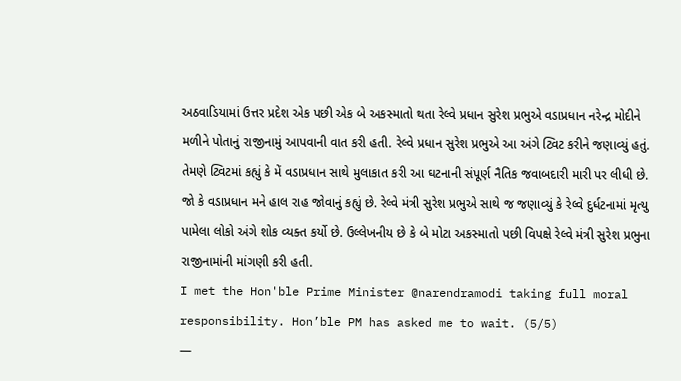અઠવાડિયામાં ઉત્તર પ્રદેશ એક પછી એક બે અકસ્માતો થતા રેલ્વે પ્રધાન સુરેશ પ્રભુએ વડાપ્રધાન નરેન્દ્ર મોદીને મળીને પોતાનું રાજીનામું આપવાની વાત કરી હતી. રેલ્વે પ્રધાન સુરેશ પ્રભુએ આ અંગે ટ્વિટ કરીને જણાવ્યું હતું. તેમણે ટ્વિટમાં કહ્યું કે મેં વડાપ્રધાન સાથે મુલાકાત કરી આ ઘટનાની સંપૂર્ણ નૈતિક જવાબદારી મારી પર લીધી છે. જો કે વડાપ્રધાન મને હાલ રાહ જોવાનું કહ્યું છે. રેલ્વે મંત્રી સુરેશ પ્રભુએ સાથે જ જણાવ્યું કે રેલ્વે દુર્ધટનામાં મૃત્યુ પામેલા લોકો અંગે શોક વ્યક્ત કર્યો છે. ઉલ્લેખનીય છે કે બે મોટા અકસ્માતો પછી વિપક્ષે રેલ્વે મંત્રી સુરેશ પ્રભુના રાજીનામાંની માંગણી કરી હતી.
I met the Hon'ble Prime Minister @narendramodi taking full moral responsibility. Hon’ble PM has asked me to wait. (5/5)
—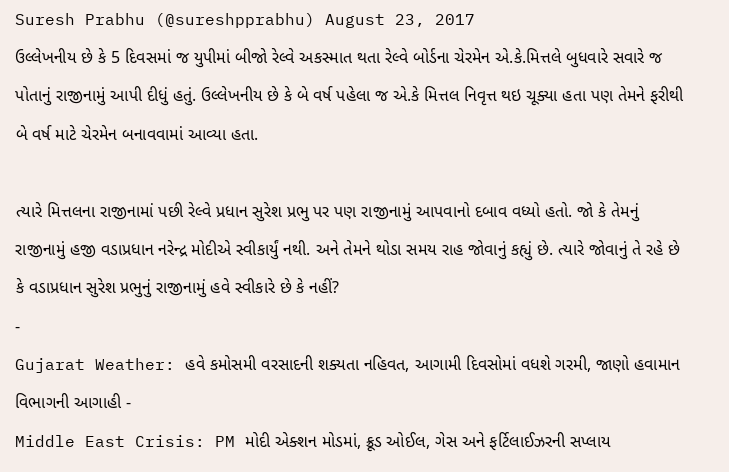Suresh Prabhu (@sureshpprabhu) August 23, 2017
ઉલ્લેખનીય છે કે 5 દિવસમાં જ યુપીમાં બીજો રેલ્વે અકસ્માત થતા રેલ્વે બોર્ડના ચેરમેન એ.કે.મિત્તલે બુધવારે સવારે જ પોતાનું રાજીનામું આપી દીધું હતું. ઉલ્લેખનીય છે કે બે વર્ષ પહેલા જ એ.કે મિત્તલ નિવૃત્ત થઇ ચૂક્યા હતા પણ તેમને ફરીથી બે વર્ષ માટે ચેરમેન બનાવવામાં આવ્યા હતા.

ત્યારે મિત્તલના રાજીનામાં પછી રેલ્વે પ્રધાન સુરેશ પ્રભુ પર પણ રાજીનામું આપવાનો દબાવ વધ્યો હતો. જો કે તેમનું રાજીનામું હજી વડાપ્રધાન નરેન્દ્ર મોદીએ સ્વીકાર્યું નથી. અને તેમને થોડા સમય રાહ જોવાનું કહ્યું છે. ત્યારે જોવાનું તે રહે છે કે વડાપ્રધાન સુરેશ પ્રભુનું રાજીનામું હવે સ્વીકારે છે કે નહીં?
-
Gujarat Weather: હવે કમોસમી વરસાદની શક્યતા નહિવત, આગામી દિવસોમાં વધશે ગરમી, જાણો હવામાન વિભાગની આગાહી -
Middle East Crisis: PM મોદી એક્શન મોડમાં, ક્રૂડ ઓઈલ, ગેસ અને ફર્ટિલાઈઝરની સપ્લાય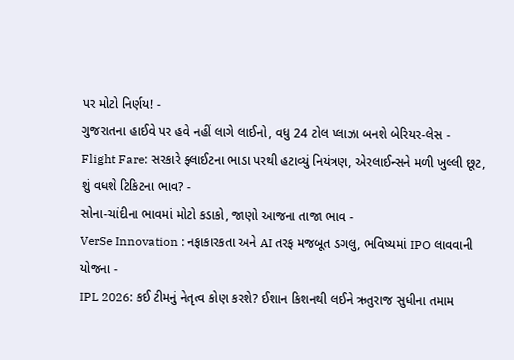પર મોટો નિર્ણય! -
ગુજરાતના હાઈવે પર હવે નહીં લાગે લાઈનો, વધુ 24 ટોલ પ્લાઝા બનશે બેરિયર-લેસ -
Flight Fare: સરકારે ફ્લાઈટના ભાડા પરથી હટાવ્યું નિયંત્રણ, એરલાઈન્સને મળી ખુલ્લી છૂટ, શું વધશે ટિકિટના ભાવ? -
સોના-ચાંદીના ભાવમાં મોટો કડાકો, જાણો આજના તાજા ભાવ -
VerSe Innovation : નફાકારકતા અને AI તરફ મજબૂત ડગલુ, ભવિષ્યમાં IPO લાવવાની યોજના -
IPL 2026: કઈ ટીમનું નેતૃત્વ કોણ કરશે? ઈશાન કિશનથી લઈને ઋતુરાજ સુધીના તમામ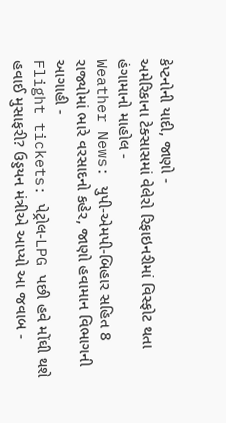કેપ્ટનોની યાદી, જાણો -
અમેરિકાના ટેક્સાસમાં વેલેરો રિફાઇનરીમાં વિસ્ફોટ થતા હંગામાનો માહોલ -
Weather News: યુપી-એમપી-બિહાર સહિત 8 રાજ્યોમાં ભારે વરસાદનો કહેર, જાણો હવામાન વિભાગની આગાહી -
Flight tickets: પેટ્રોલ-LPG પછી હવે મોંઘી થશે હવાઈ મુસાફરી? ઉડ્ડયન મંત્રીએ આપ્યો આ જવાબ -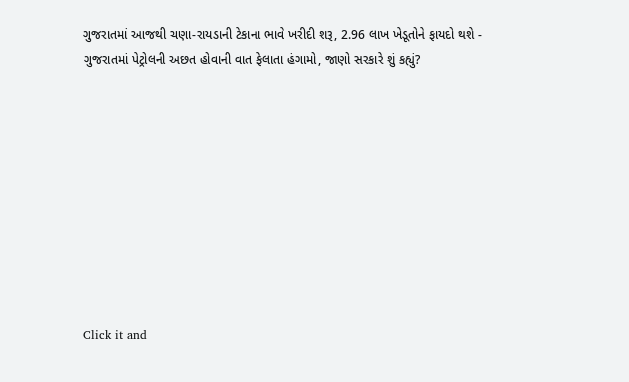ગુજરાતમાં આજથી ચણા-રાયડાની ટેકાના ભાવે ખરીદી શરૂ, 2.96 લાખ ખેડૂતોને ફાયદો થશે -
ગુજરાતમાં પેટ્રોલની અછત હોવાની વાત ફેલાતા હંગામો, જાણો સરકારે શું કહ્યું?










Click it and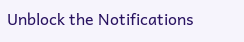Unblock the Notifications